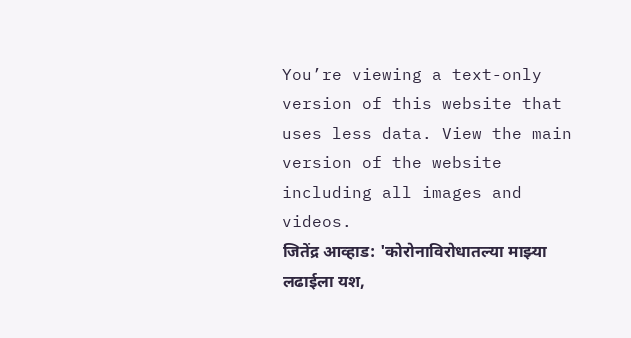You’re viewing a text-only version of this website that uses less data. View the main version of the website including all images and videos.
जितेंद्र आव्हाड: 'कोरोनाविरोधातल्या माझ्या लढाईला यश,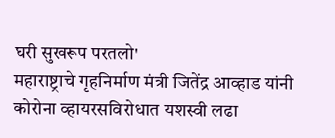घरी सुखरूप परतलो'
महाराष्ट्राचे गृहनिर्माण मंत्री जितेंद्र आव्हाड यांनी कोरोना व्हायरसविरोधात यशस्वी लढा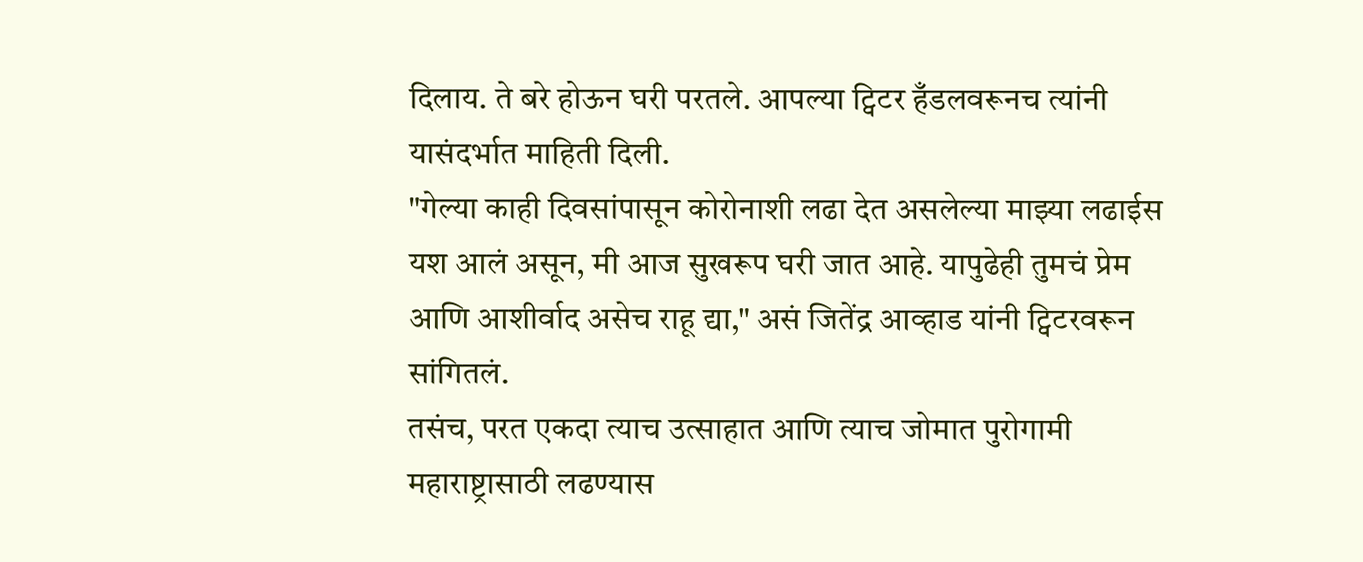दिलाय. ते बरे होऊन घरी परतले. आपल्या ट्विटर हँडलवरूनच त्यांनी यासंदर्भात माहिती दिली.
"गेल्या काही दिवसांपासून कोरोनाशी लढा देत असलेल्या माझ्या लढाईस यश आलं असून, मी आज सुखरूप घरी जात आहे. यापुढेही तुमचं प्रेम आणि आशीर्वाद असेच राहू द्या," असं जितेंद्र आव्हाड यांनी ट्विटरवरून सांगितलं.
तसंच, परत एकदा त्याच उत्साहात आणि त्याच जोमात पुरोगामी महाराष्ट्रासाठी लढण्यास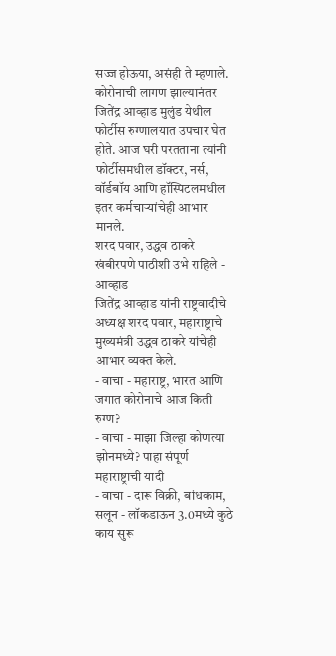सज्ज होऊया, असंही ते म्हणाले.
कोरोनाची लागण झाल्यानंतर जितेंद्र आव्हाड मुलुंड येथील फोर्टीस रुग्णालयात उपचार घेत होते. आज घरी परतताना त्यांनी फोर्टीसमधील डॉक्टर, नर्स, वॉर्डबॉय आणि हॉस्पिटलमधील इतर कर्मचाऱ्यांचेही आभार मानले.
शरद पवार, उद्धव ठाकरे खंबीरपणे पाठीशी उभे राहिले - आव्हाड
जितेंद्र आव्हाड यांनी राष्ट्रवादीचे अध्यक्ष शरद पवार, महाराष्ट्राचे मुख्यमंत्री उद्धव ठाकरे यांचेही आभार व्यक्त केले.
- वाचा - महाराष्ट्र, भारत आणि जगात कोरोनाचे आज किती रुग्ण?
- वाचा - माझा जिल्हा कोणत्या झोनमध्ये? पाहा संपूर्ण महाराष्ट्राची यादी
- वाचा - दारू विक्री, बांधकाम, सलून - लॉकडाऊन 3.0मध्ये कुठे काय सुरू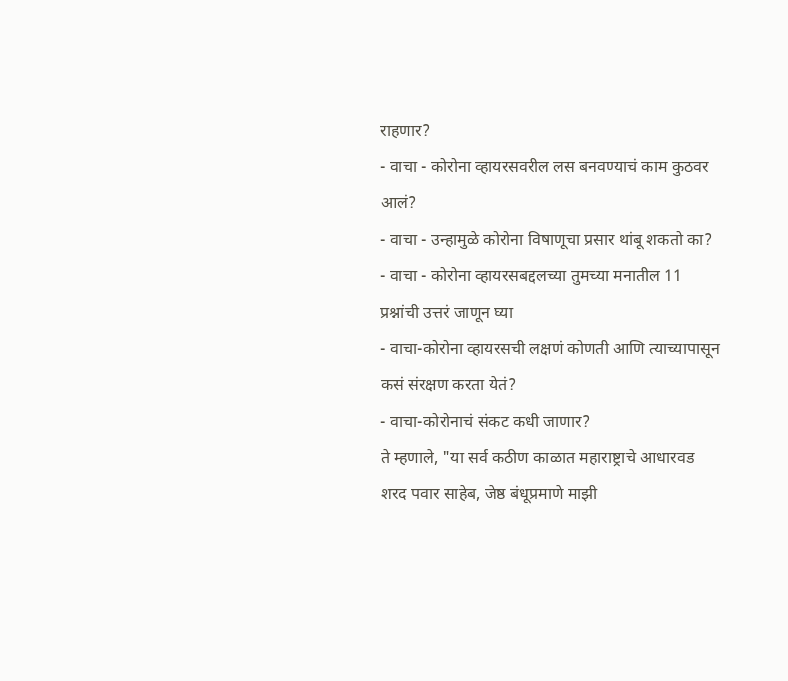राहणार?
- वाचा - कोरोना व्हायरसवरील लस बनवण्याचं काम कुठवर आलं?
- वाचा - उन्हामुळे कोरोना विषाणूचा प्रसार थांबू शकतो का?
- वाचा - कोरोना व्हायरसबद्दलच्या तुमच्या मनातील 11 प्रश्नांची उत्तरं जाणून घ्या
- वाचा-कोरोना व्हायरसची लक्षणं कोणती आणि त्याच्यापासून कसं संरक्षण करता येतं?
- वाचा-कोरोनाचं संकट कधी जाणार?
ते म्हणाले, "या सर्व कठीण काळात महाराष्ट्राचे आधारवड शरद पवार साहेब, जेष्ठ बंधूप्रमाणे माझी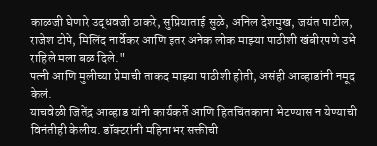काळजी घेणारे उद्धवजी ठाकरे, सुप्रियाताई सुळे, अनिल देशमुख, जयंत पाटील, राजेश टोपे, मिलिंद नार्वेकर आणि इतर अनेक लोक माझ्या पाठीशी खंबीरपणे उभे राहिले मला बळ दिले."
पत्नी आणि मुलीच्या प्रेमाची ताकद माझ्या पाठीशी होती, असंही आव्हाडांनी नमूद केलं.
याचवेळी जितेंद्र आव्हाड यांनी कार्यकर्ते आणि हितचिंतकाना भेटण्यास न येण्याची विनंतीही केलीय. डॉक्टरांनी महिनाभर सक्तीची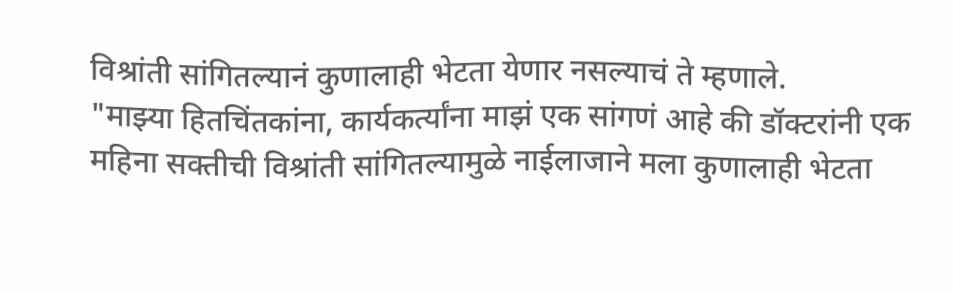विश्रांती सांगितल्यानं कुणालाही भेटता येणार नसल्याचं ते म्हणाले.
"माझ्या हितचिंतकांना, कार्यकर्त्यांना माझं एक सांगणं आहे की डॉक्टरांनी एक महिना सक्तीची विश्रांती सांगितल्यामुळे नाईलाजाने मला कुणालाही भेटता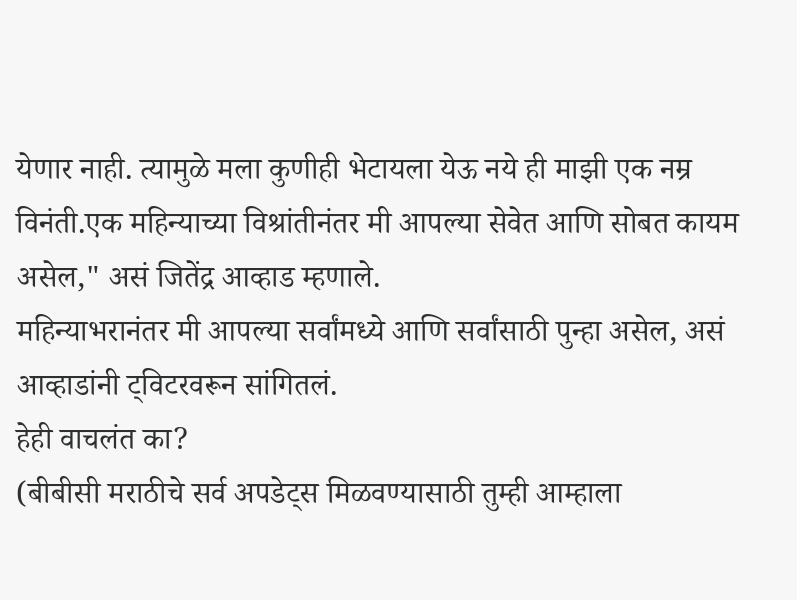येणार नाही. त्यामुळे मला कुणीही भेटायला येऊ नये ही माझी एक नम्र विनंती.एक महिन्याच्या विश्रांतीनंतर मी आपल्या सेवेत आणि सोबत कायम असेल," असं जितेंद्र आव्हाड म्हणाले.
महिन्याभरानंतर मी आपल्या सर्वांमध्ये आणि सर्वांसाठी पुन्हा असेल, असं आव्हाडांनी ट्विटरवरून सांगितलं.
हेही वाचलंत का?
(बीबीसी मराठीचे सर्व अपडेट्स मिळवण्यासाठी तुम्ही आम्हाला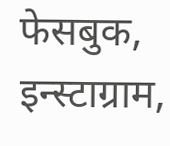फेसबुक, इन्स्टाग्राम,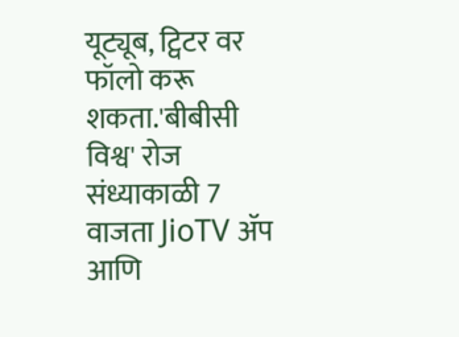यूट्यूब, ट्विटर वर फॉलो करू शकता.'बीबीसी विश्व' रोज संध्याकाळी 7 वाजता JioTV ॲप आणि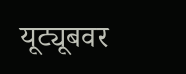यूट्यूबवर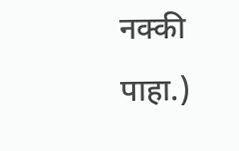नक्की पाहा.)